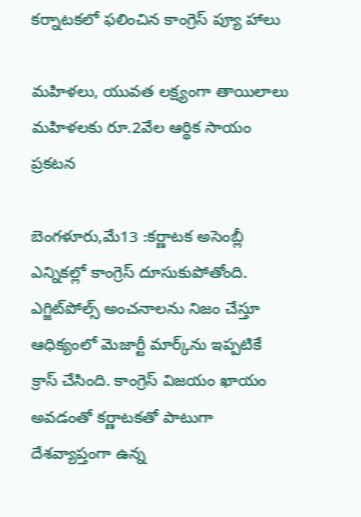కర్నాటకలో ఫలించిన కాంగ్రెస్‌ ‌ప్యూ హాలు

మహిళలు, యువత లక్ష్యంగా తాయిలాలు
మహిళలకు రూ.2వేల ఆర్థిక సాయం ప్రకటన

బెంగళూరు,మే13 :కర్ణాటక అసెంబ్లీ ఎన్నికల్లో కాంగ్రెస్‌ ‌దూసుకుపోతోంది. ఎగ్జిట్‌పోల్స్ అం‌చనాలను నిజం చేస్తూ ఆధిక్యంలో మెజార్టీ మార్క్‌ను ఇప్పటికే క్రాస్‌ ‌చేసింది. కాంగ్రెస్‌ ‌విజయం ఖాయం అవడంతో కర్ణాటకతో పాటుగా దేశవ్యాప్తంగా ఉన్న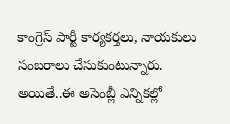కాంగ్రెస్‌ ‌పార్టీ కార్యకర్తలు, నాయకులు సంబరాలు చేసుకుంటున్నారు. అయితే..ఈ అసెంబ్లీ ఎన్నికల్లో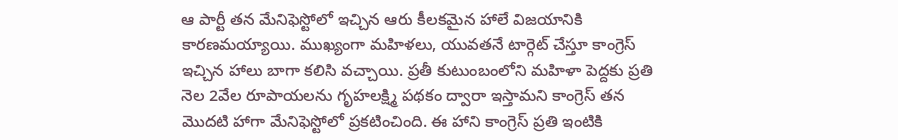ఆ పార్టీ తన మేనిఫెస్టోలో ఇచ్చిన ఆరు కీలకమైన హాలే విజయానికి కారణమయ్యాయి. ముఖ్యంగా మహిళలు, యువతనే టార్గెట్‌ ‌చేస్తూ కాంగ్రెస్‌ ఇచ్చిన హాలు బాగా కలిసి వచ్చాయి. ప్రతీ కుటుంబంలోని మహిళా పెద్దకు ప్రతి నెల 2వేల రూపాయలను గృహలక్ష్మి పథకం ద్వారా ఇస్తామని కాంగ్రెస్‌ ‌తన మొదటి హాగా మేనిఫెస్టోలో ప్రకటించింది. ఈ హాని కాంగ్రెస్‌ ‌ప్రతి ఇంటికి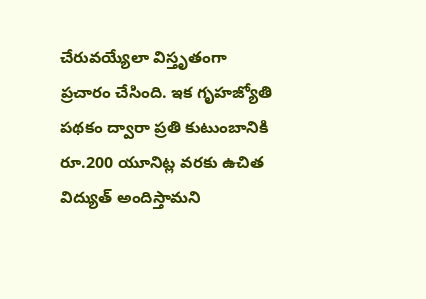చేరువయ్యేలా విస్తృతంగా ప్రచారం చేసింది. ఇక గృహజ్యోతి పథకం ద్వారా ప్రతి కుటుంబానికి రూ.200 యూనిట్ల వరకు ఉచిత విద్యుత్‌ అం‌దిస్తామని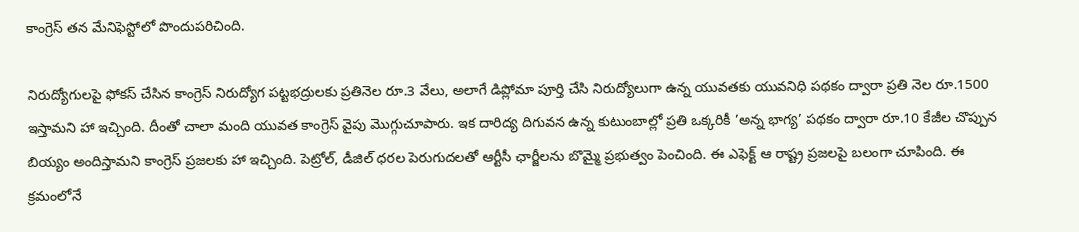కాంగ్రెస్‌ ‌తన మేనిఫెస్టోలో పొందుపరిచింది.

నిరుద్యోగులపై ఫోకస్‌ ‌చేసిన కాంగ్రెస్‌ ‌నిరుద్యోగ పట్టభద్రులకు ప్రతినెల రూ.3 వేలు, అలాగే డిప్లోమా పూర్తి చేసి నిరుద్యోలుగా ఉన్న యువతకు యువనిధి పథకం ద్వారా ప్రతి నెల రూ.1500 ఇస్తామని హా ఇచ్చింది. దీంతో చాలా మంది యువత కాంగ్రెస్‌ ‌వైపు మొగ్గుచూపారు. ఇక దారిద్య దిగువన ఉన్న కుటుంబాల్లో ప్రతి ఒక్కరికీ ’అన్న భాగ్య’ పథకం ద్వారా రూ.10 కేజీల చొప్పున బియ్యం అందిస్తామని కాంగ్రెస్‌ ‌ప్రజలకు హా ఇచ్చింది. పెట్రోల్‌, డీజిల్‌ ‌ధరల పెరుగుదలతో ఆర్టీసీ ఛార్జీలను బొమ్మై ప్రభుత్వం పెంచింది. ఈ ఎఫెక్ట్ ఆ ‌రాష్ట్ర ప్రజలపై బలంగా చూపింది. ఈ క్రమంలోనే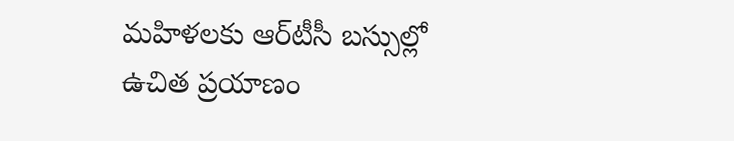మహిళలకు ఆర్‌టీసీ బస్సుల్లో ఉచిత ప్రయాణం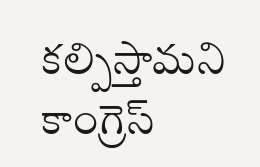కల్పిస్తామని కాంగ్రెస్‌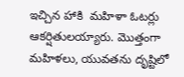ఇచ్చిన హాకి  మహిళా ఓటర్లు ఆకర్షితులయ్యారు. మొత్తంగా మహిళలు, యువతను దృష్టిలో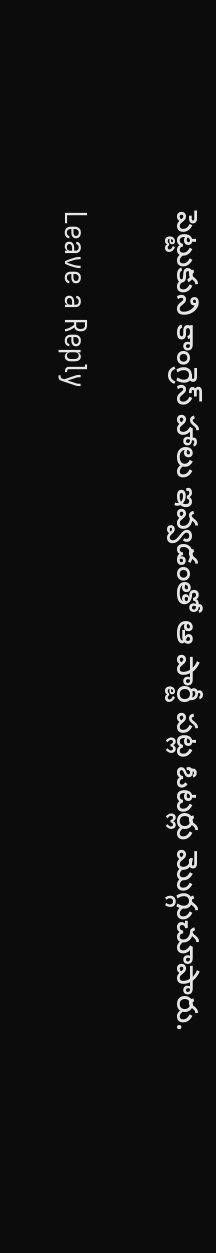పెట్టుకుని కాంగ్రెస్‌ ‌హాలు ఇవ్వడంతో ఆ పార్టీ పట్ల ఓటర్లు మొగ్గుచూపారు.

Leave a Reply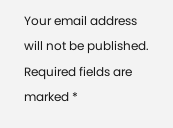Your email address will not be published. Required fields are marked *